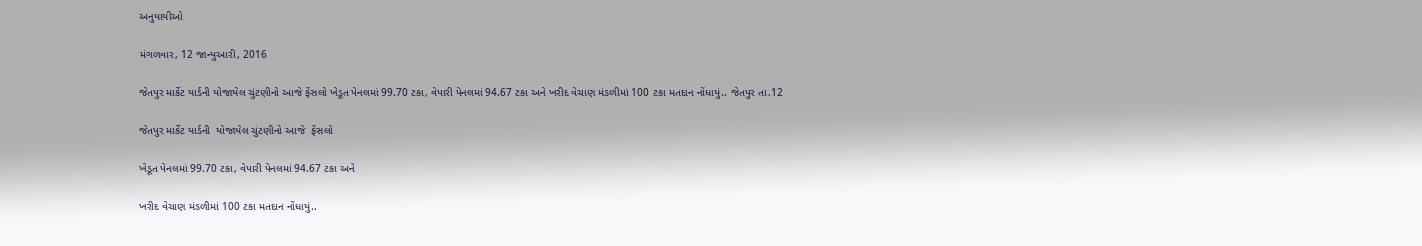અનુયાયીઓ

મંગળવાર, 12 જાન્યુઆરી, 2016

જેતપુર માર્કેટ યાર્ડની યોજાયેલ ચુંટણીનો આજે ફેંસલો ખેડૂત પેનલમાં 99.70 ટકા, વેપારી પેનલમાં 94.67 ટકા અને ખરીદ વેચાણ મંડળીમાં 100 ટકા મતદાન નોંધાયું.. જેતપુર તા.12

જેતપુર માર્કેટ યાર્ડની  યોજાયેલ ચુંટણીનો આજે  ફેંસલો

ખેડૂત પેનલમાં 99.70 ટકા, વેપારી પેનલમાં 94.67 ટકા અને

ખરીદ વેચાણ મંડળીમાં 100 ટકા મતદાન નોંધાયું..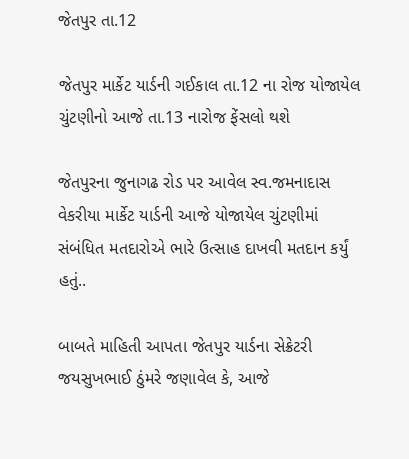જેતપુર તા.12

જેતપુર માર્કેટ યાર્ડની ગઈકાલ તા.12 ના રોજ યોજાયેલ ચુંટણીનો આજે તા.13 નારોજ ફેંસલો થશે

જેતપુરના જુનાગઢ રોડ પર આવેલ સ્વ.જમનાદાસ વેકરીયા માર્કેટ યાર્ડની આજે યોજાયેલ ચુંટણીમાં સંબંધિત મતદારોએ ભારે ઉત્સાહ દાખવી મતદાન કર્યું હતું..

બાબતે માહિતી આપતા જેતપુર યાર્ડના સેક્રેટરી જયસુખભાઈ ઠુંમરે જણાવેલ કે, આજે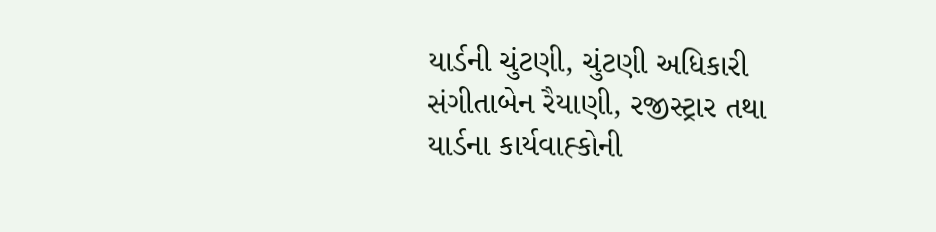યાર્ડની ચુંટણી, ચુંટણી અધિકારી સંગીતાબેન રૈયાણી, રજીસ્ટ્રાર તથા યાર્ડના કાર્યવાહ્કોની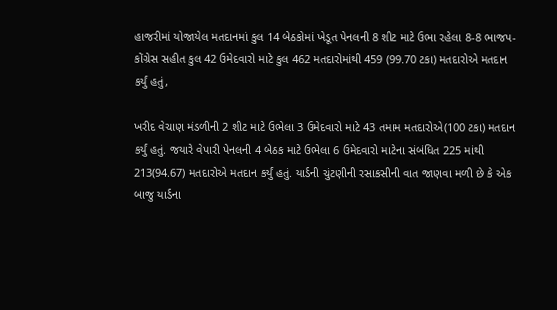હાજરીમાં યોજાયેલ મતદાનમાં કુલ 14 બેઠકોમાં ખેડૂત પેનલની 8 શીટ માટે ઉભા રહેલા 8-8 ભાજપ-કોંગ્રેસ સહીત કુલ 42 ઉમેદવારો માટે કુલ 462 મતદારોમાંથી 459 (99.70 ટકા) મતદારોએ મતદાન કર્યું હતું,

ખરીદ વેચાણ મંડળીની 2 શીટ માટે ઉભેલા 3 ઉમેદવારો માટે 43 તમામ મતદારોએ(100 ટકા) મતદાન કર્યું હતું. જયારે વેપારી પેનલની 4 બેઠક માટે ઉભેલા 6 ઉમેદવારો માટેના સંબંધિત 225 માંથી 213(94.67) મતદારોએ મતદાન કર્યું હતું. યાર્ડની ચુંટણીની રસાકસીની વાત જાણવા મળી છે કે એક બાજુ યાર્ડના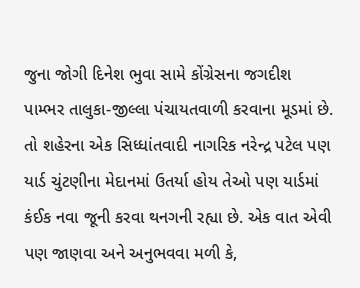જુના જોગી દિનેશ ભુવા સામે કોંગ્રેસના જગદીશ પામ્ભર તાલુકા-જીલ્લા પંચાયતવાળી કરવાના મૂડમાં છે. તો શહેરના એક સિધ્ધાંતવાદી નાગરિક નરેન્દ્ર પટેલ પણ યાર્ડ ચુંટણીના મેદાનમાં ઉતર્યા હોય તેઓ પણ યાર્ડમાં કંઈક નવા જૂની કરવા થનગની રહ્યા છે. એક વાત એવી પણ જાણવા અને અનુભવવા મળી કે,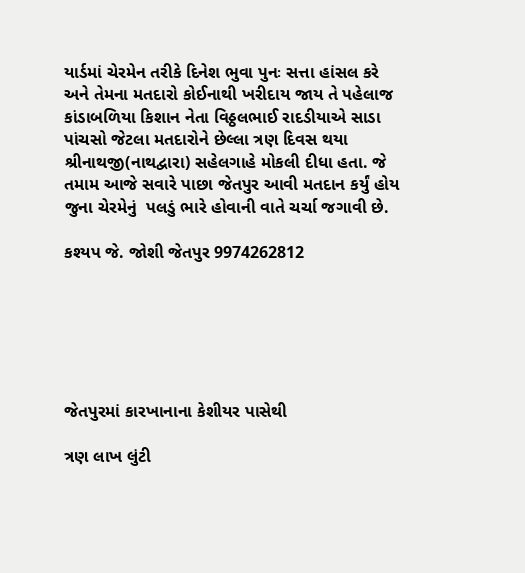યાર્ડમાં ચેરમેન તરીકે દિનેશ ભુવા પુનઃ સત્તા હાંસલ કરે અને તેમના મતદારો કોઈનાથી ખરીદાય જાય તે પહેલાજ કાંડાબળિયા કિશાન નેતા વિઠ્ઠલભાઈ રાદડીયાએ સાડા પાંચસો જેટલા મતદારોને છેલ્લા ત્રણ દિવસ થયા શ્રીનાથજી(નાથદ્વારા) સહેલગાહે મોકલી દીધા હતા. જે તમામ આજે સવારે પાછા જેતપુર આવી મતદાન કર્યું હોય જુના ચેરમેનું  પલડું ભારે હોવાની વાતે ચર્ચા જગાવી છે.

કશ્યપ જે. જોશી જેતપુર 9974262812






જેતપુરમાં કારખાનાના કેશીયર પાસેથી

ત્રણ લાખ લુંટી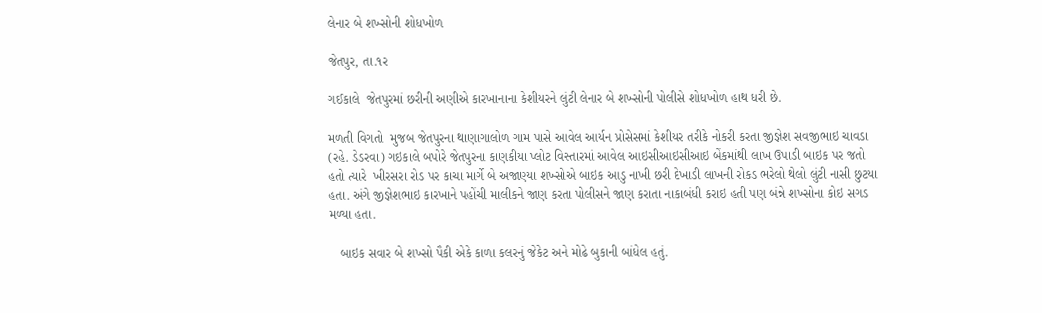લેનાર બે શખ્સોની શોધખોળ

જેતપુર, તા.૧ર

ગઈકાલે  જેતપુરમાં છરીની અણીએ કારખાનાના કેશીયરને લુંટી લેનાર બે શખ્સોની પોલીસે શોધખોળ હાથ ધરી છે.

મળતી વિગતો  મુજબ જેતપુરના થાણાગાલોળ ગામ પાસે આવેલ આર્યન પ્રોસેસમાં કેશીયર તરીકે નોકરી કરતા જીજ્ઞેશ સવજીભાઇ ચાવડા (રહે. ડેડરવા) ગઇકાલે બપોરે જેતપુરના કાણકીયા પ્લોટ વિસ્તારમાં આવેલ આઇસીઆઇસીઆઇ બેંકમાંથી લાખ ઉપાડી બાઇક પર જતો  હતો ત્યારે  ખીરસરા રોડ પર કાચા માર્ગે બે અજાણ્યા શખ્સોએ બાઇક આડુ નાખી છરી દેખાડી લાખની રોકડ ભરેલો થેલો લુંટી નાસી છુટયા હતા. અંગે જીજ્ઞેશભાઇ કારખાને પહોંચી માલીકને જાણ કરતા પોલીસને જાણ કરાતા નાકાબંધી કરાઇ હતી પણ બંન્ને શખ્સોના કોઇ સગડ મળ્યા હતા.

   બાઇક સવાર બે શખ્સો પૈકી એકે કાળા કલરનું જેકેટ અને મોઢે બુકાની બાંધેલ હતું.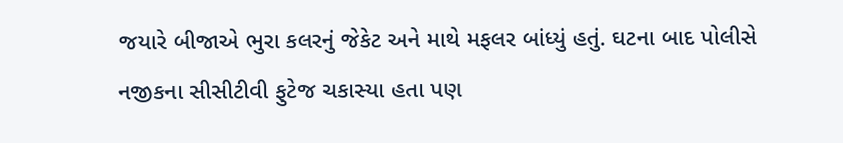જયારે બીજાએ ભુરા કલરનું જેકેટ અને માથે મફલર બાંધ્યું હતું. ઘટના બાદ પોલીસે નજીકના સીસીટીવી ફુટેજ ચકાસ્યા હતા પણ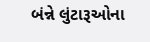બંન્ને લુંટારૂઓના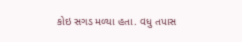કોઇ સગડ મળ્યા હતા. વધુ તપાસ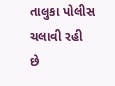તાલુકા પોલીસ ચલાવી રહી છે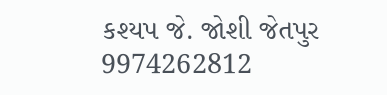કશ્યપ જે. જોશી જેતપુર 9974262812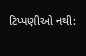ટિપ્પણીઓ નથી: